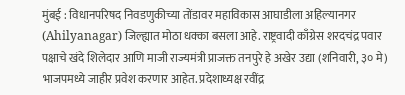मुंबई : विधानपरिषद निवडणुकीच्या तोंडावर महाविकास आघाडीला अहिल्यानगर (Ahilyanagar) जिल्ह्यात मोठा धक्का बसला आहे. राष्ट्रवादी काँग्रेस शरदचंद्र पवार पक्षाचे खंदे शिलेदार आणि माजी राज्यमंत्री प्राजक्त तनपुरे हे अखेर उद्या (शनिवारी, ३० मे) भाजपमध्ये जाहीर प्रवेश करणार आहेत. प्रदेशाध्यक्ष रवींद्र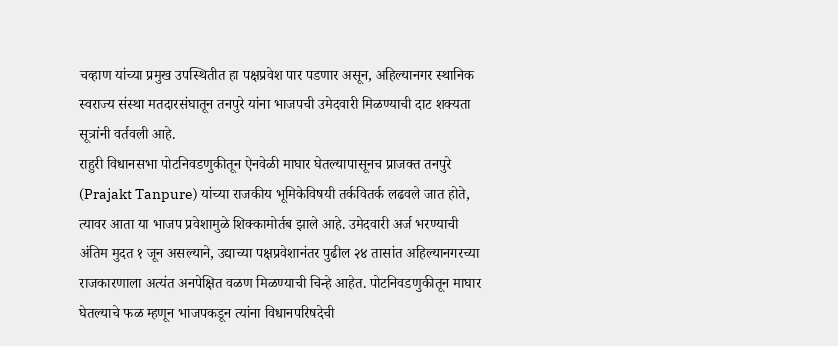चव्हाण यांच्या प्रमुख उपस्थितीत हा पक्षप्रवेश पार पडणार असून, अहिल्यानगर स्थानिक स्वराज्य संस्था मतदारसंघातून तनपुरे यांना भाजपची उमेदवारी मिळण्याची दाट शक्यता सूत्रांनी वर्तवली आहे.
राहुरी विधानसभा पोटनिवडणुकीतून ऐनवेळी माघार घेतल्यापासूनच प्राजक्त तनपुरे (Prajakt Tanpure) यांच्या राजकीय भूमिकेविषयी तर्कवितर्क लढवले जात होते, त्यावर आता या भाजप प्रवेशामुळे शिक्कामोर्तब झाले आहे. उमेदवारी अर्ज भरण्याची अंतिम मुदत १ जून असल्याने, उद्याच्या पक्षप्रवेशानंतर पुढील २४ तासांत अहिल्यानगरच्या राजकारणाला अत्यंत अनपेक्षित वळण मिळण्याची चिन्हे आहेत. पोटनिवडणुकीतून माघार घेतल्याचे फळ म्हणून भाजपकडून त्यांना विधानपरिषदेची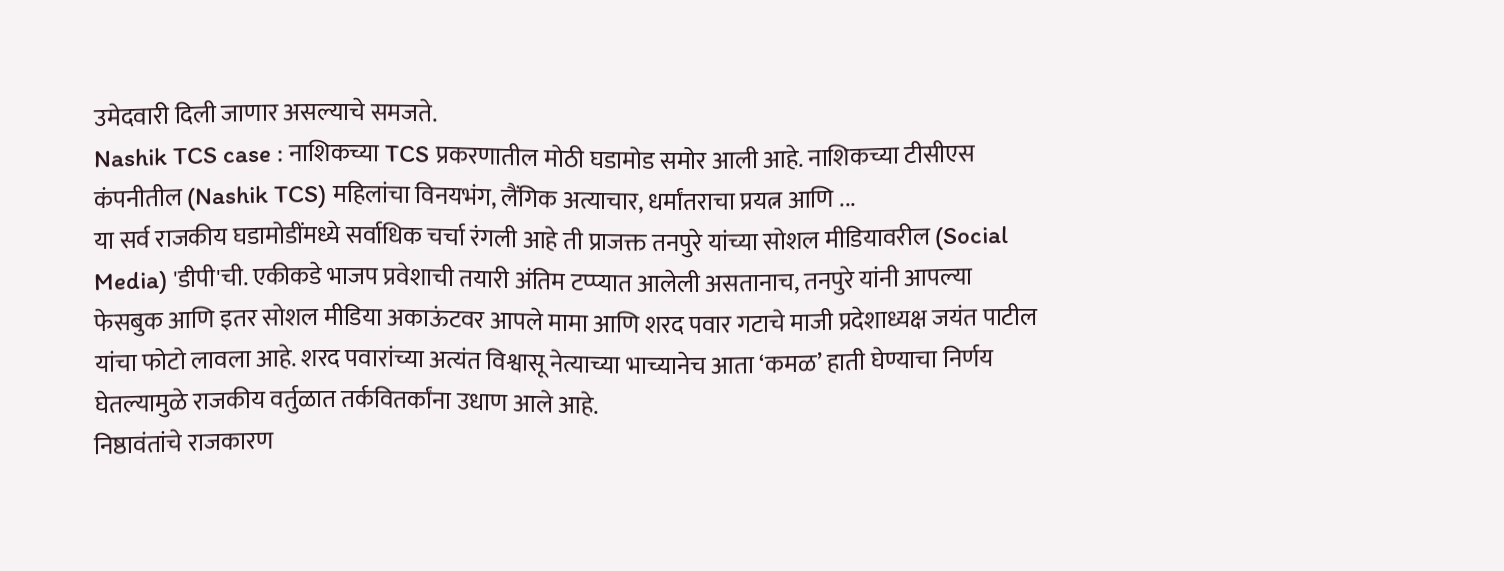उमेदवारी दिली जाणार असल्याचे समजते.
Nashik TCS case : नाशिकच्या TCS प्रकरणातील मोठी घडामोड समोर आली आहे. नाशिकच्या टीसीएस कंपनीतील (Nashik TCS) महिलांचा विनयभंग, लैंगिक अत्याचार, धर्मांतराचा प्रयत्न आणि ...
या सर्व राजकीय घडामोडींमध्ये सर्वाधिक चर्चा रंगली आहे ती प्राजक्त तनपुरे यांच्या सोशल मीडियावरील (Social Media) 'डीपी'ची. एकीकडे भाजप प्रवेशाची तयारी अंतिम टप्प्यात आलेली असतानाच, तनपुरे यांनी आपल्या फेसबुक आणि इतर सोशल मीडिया अकाऊंटवर आपले मामा आणि शरद पवार गटाचे माजी प्रदेशाध्यक्ष जयंत पाटील यांचा फोटो लावला आहे. शरद पवारांच्या अत्यंत विश्वासू नेत्याच्या भाच्यानेच आता ‘कमळ’ हाती घेण्याचा निर्णय घेतल्यामुळे राजकीय वर्तुळात तर्कवितर्कांना उधाण आले आहे.
निष्ठावंतांचे राजकारण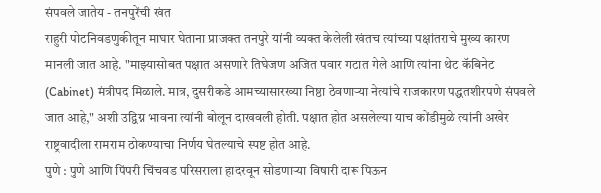संपवले जातेय - तनपुरेंची खंत
राहुरी पोटनिवडणुकीतून माघार घेताना प्राजक्त तनपुरे यांनी व्यक्त केलेली खंतच त्यांच्या पक्षांतराचे मुख्य कारण मानली जात आहे. "माझ्यासोबत पक्षात असणारे तिघेजण अजित पवार गटात गेले आणि त्यांना थेट कॅबिनेट (Cabinet) मंत्रीपद मिळाले. मात्र, दुसरीकडे आमच्यासारख्या निष्ठा ठेवणाऱ्या नेत्यांचे राजकारण पद्धतशीरपणे संपवले जात आहे," अशी उद्विग्न भावना त्यांनी बोलून दाखवली होती. पक्षात होत असलेल्या याच कोंडीमुळे त्यांनी अखेर राष्ट्रवादीला रामराम ठोकण्याचा निर्णय घेतल्याचे स्पष्ट होत आहे.
पुणे : पुणे आणि पिंपरी चिंचवड परिसराला हादरवून सोडणाऱ्या विषारी दारू पिऊन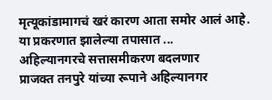मृत्यूकांडामागचं खरं कारण आता समोर आलं आहे. या प्रकरणात झालेल्या तपासात ...
अहिल्यानगरचे सत्तासमीकरण बदलणार
प्राजक्त तनपुरे यांच्या रूपाने अहिल्यानगर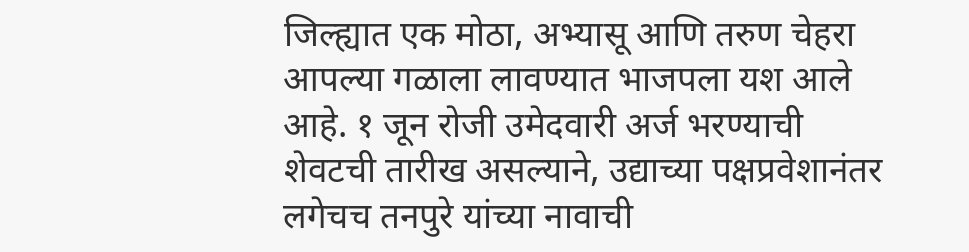जिल्ह्यात एक मोठा, अभ्यासू आणि तरुण चेहरा आपल्या गळाला लावण्यात भाजपला यश आले आहे. १ जून रोजी उमेदवारी अर्ज भरण्याची शेवटची तारीख असल्याने, उद्याच्या पक्षप्रवेशानंतर लगेचच तनपुरे यांच्या नावाची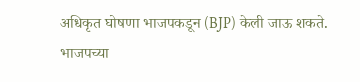अधिकृत घोषणा भाजपकडून (BJP) केली जाऊ शकते. भाजपच्या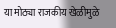या मोठ्या राजकीय खेळीमुळे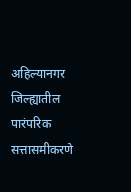अहिल्यानगर जिल्ह्यातील पारंपरिक सत्तासमीकरणे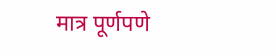मात्र पूर्णपणे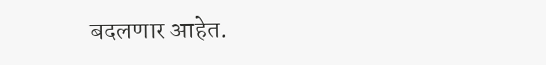बदलणार आहेत.